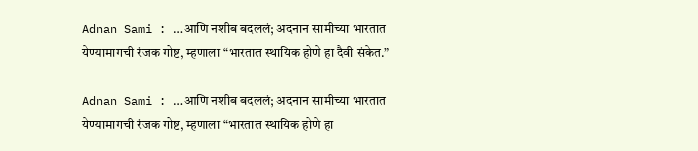Adnan Sami : …आणि नशीब बदललं; अदनान सामीच्या भारतात येण्यामागची रंजक गोष्ट, म्हणाला “भारतात स्थायिक होणे हा दैवी संकेत.”

Adnan Sami : …आणि नशीब बदललं; अदनान सामीच्या भारतात येण्यामागची रंजक गोष्ट, म्हणाला “भारतात स्थायिक होणे हा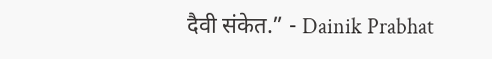दैवी संकेत.” - Dainik Prabhat